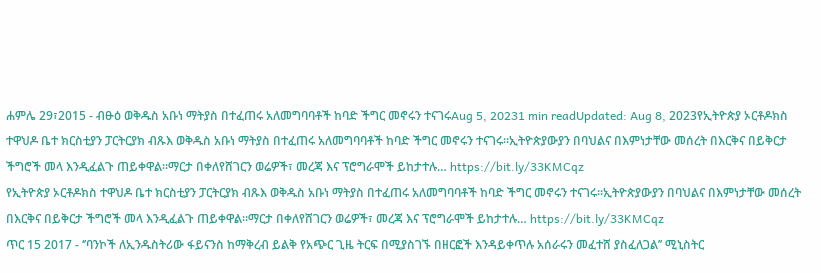ሐምሌ 29፣2015 - ብፁዕ ወቅዱስ አቡነ ማትያስ በተፈጠሩ አለመግባባቶች ከባድ ችግር መኖሩን ተናገሩAug 5, 20231 min readUpdated: Aug 8, 2023የኢትዮጵያ ኦርቶዶክስ ተዋህዶ ቤተ ክርስቲያን ፓርትርያክ ብጹእ ወቅዱስ አቡነ ማትያስ በተፈጠሩ አለመግባባቶች ከባድ ችግር መኖሩን ተናገሩ፡፡ኢትዮጵያውያን በባህልና በእምነታቸው መሰረት በእርቅና በይቅርታ ችግሮች መላ እንዲፈልጉ ጠይቀዋል፡፡ማርታ በቀለየሸገርን ወሬዎች፣ መረጃ እና ፕሮግራሞች ይከታተሉ… https://bit.ly/33KMCqz
የኢትዮጵያ ኦርቶዶክስ ተዋህዶ ቤተ ክርስቲያን ፓርትርያክ ብጹእ ወቅዱስ አቡነ ማትያስ በተፈጠሩ አለመግባባቶች ከባድ ችግር መኖሩን ተናገሩ፡፡ኢትዮጵያውያን በባህልና በእምነታቸው መሰረት በእርቅና በይቅርታ ችግሮች መላ እንዲፈልጉ ጠይቀዋል፡፡ማርታ በቀለየሸገርን ወሬዎች፣ መረጃ እና ፕሮግራሞች ይከታተሉ… https://bit.ly/33KMCqz
ጥር 15 2017 - ‘’ባንኮች ለኢንዱስትሪው ፋይናንስ ከማቅረብ ይልቅ የአጭር ጊዜ ትርፍ በሚያስገኙ በዘርፎች እንዳይቀጥሉ አሰራሩን መፈተሸ ያስፈለጋል’’ ሚኒስትር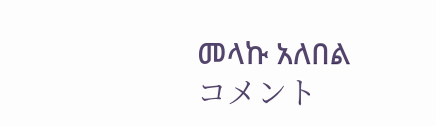መላኩ አለበል
コメント